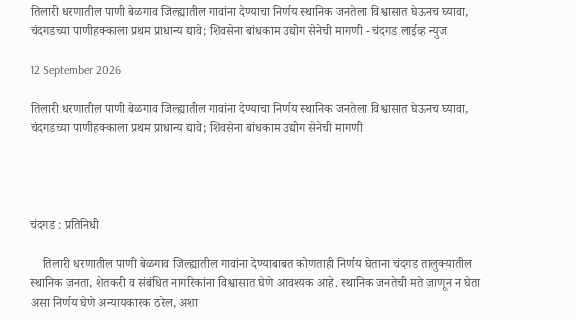तिलारी धरणातील पाणी बेळगाव जिल्ह्यातील गावांना देण्याचा निर्णय स्थानिक जनतेला विश्वासात घेऊनच घ्यावा, चंदगडच्या पाणीहक्काला प्रथम प्राधान्य द्यावे; शिवसेना बांधकाम उद्योग सेनेची मागणी - चंदगड लाईव्ह न्युज

12 September 2026

तिलारी धरणातील पाणी बेळगाव जिल्ह्यातील गावांना देण्याचा निर्णय स्थानिक जनतेला विश्वासात घेऊनच घ्यावा, चंदगडच्या पाणीहक्काला प्रथम प्राधान्य द्यावे; शिवसेना बांधकाम उद्योग सेनेची मागणी




चंदगड : प्रतिनिधी

    तिलारी धरणातील पाणी बेळगाव जिल्ह्यातील गावांना देण्याबाबत कोणताही निर्णय घेताना चंदगड तालुक्यातील स्थानिक जनता, शेतकरी व संबंधित नागरिकांना विश्वासात घेणे आवश्यक आहे. स्थानिक जनतेची मते जाणून न घेता असा निर्णय घेणे अन्यायकारक ठरेल, अशा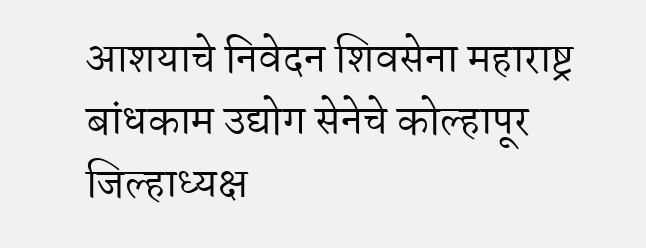आशयाचे निवेदन शिवसेना महाराष्ट्र बांधकाम उद्योग सेनेचे कोल्हापूर जिल्हाध्यक्ष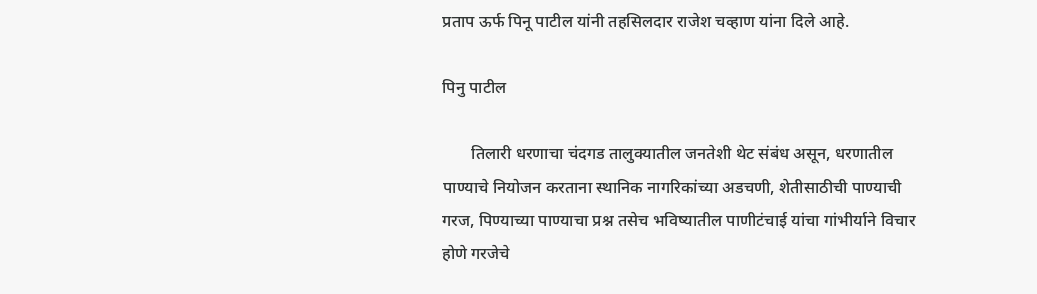प्रताप ऊर्फ पिनू पाटील यांनी तहसिलदार राजेश चव्हाण यांना दिले आहे.

पिनु पाटील

       तिलारी धरणाचा चंदगड तालुक्यातील जनतेशी थेट संबंध असून, धरणातील पाण्याचे नियोजन करताना स्थानिक नागरिकांच्या अडचणी, शेतीसाठीची पाण्याची गरज, पिण्याच्या पाण्याचा प्रश्न तसेच भविष्यातील पाणीटंचाई यांचा गांभीर्याने विचार होणे गरजेचे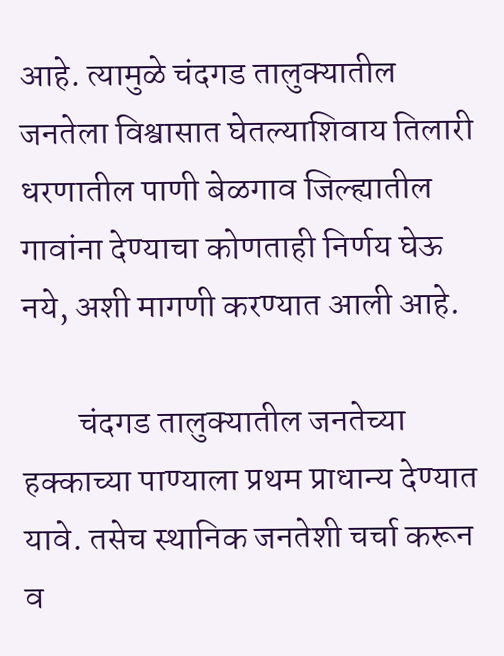आहे. त्यामुळे चंदगड तालुक्यातील जनतेला विश्वासात घेतल्याशिवाय तिलारी धरणातील पाणी बेळगाव जिल्ह्यातील गावांना देण्याचा कोणताही निर्णय घेऊ नये, अशी मागणी करण्यात आली आहे.

        चंदगड तालुक्यातील जनतेच्या हक्काच्या पाण्याला प्रथम प्राधान्य देण्यात यावे. तसेच स्थानिक जनतेशी चर्चा करून व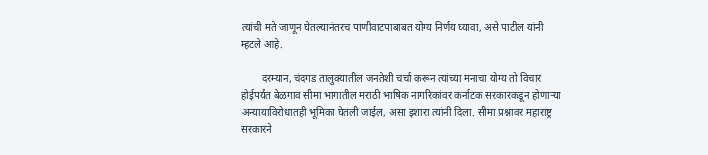त्यांची मते जाणून घेतल्यानंतरच पाणीवाटपाबाबत योग्य निर्णय घ्यावा, असे पाटील यांनी म्हटले आहे.

        दरम्यान, चंदगड तालुक्यातील जनतेशी चर्चा करून त्यांच्या मनाचा योग्य तो विचार होईपर्यंत बेळगाव सीमा भागातील मराठी भाषिक नागरिकांवर कर्नाटक सरकारकडून होणाऱ्या अन्यायाविरोधातही भूमिका घेतली जाईल, असा इशारा त्यांनी दिला. सीमा प्रश्नावर महाराष्ट्र सरकारने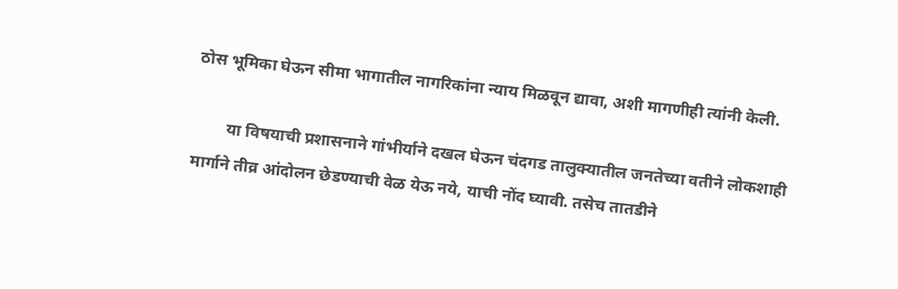ठोस भूमिका घेऊन सीमा भागातील नागरिकांना न्याय मिळवून द्यावा, अशी मागणीही त्यांनी केली.

        या विषयाची प्रशासनाने गांभीर्याने दखल घेऊन चंदगड तालुक्यातील जनतेच्या वतीने लोकशाही मार्गाने तीव्र आंदोलन छेडण्याची वेळ येऊ नये, याची नोंद घ्यावी. तसेच तातडीने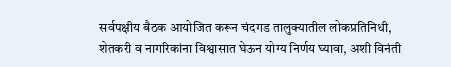सर्वपक्षीय बैठक आयोजित करून चंदगड तालुक्यातील लोकप्रतिनिधी, शेतकरी व नागरिकांना विश्वासात घेऊन योग्य निर्णय घ्यावा, अशी विनंती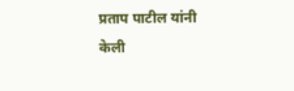प्रताप पाटील यांनी केली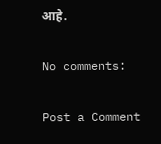आहे.

No comments:

Post a Comment